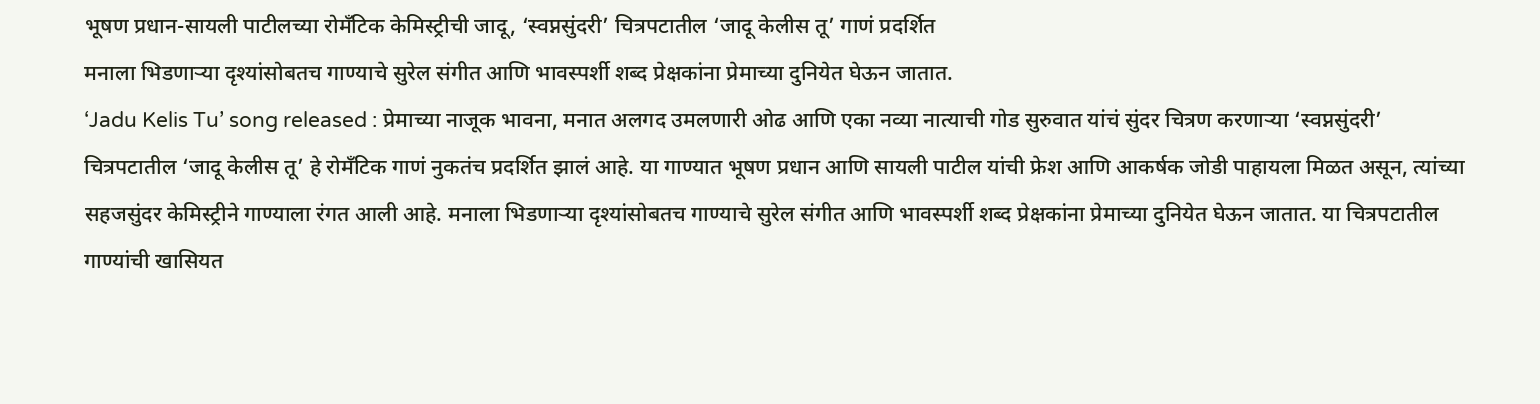भूषण प्रधान-सायली पाटीलच्या रोमँटिक केमिस्ट्रीची जादू, ‘स्वप्नसुंदरी’ चित्रपटातील ‘जादू केलीस तू’ गाणं प्रदर्शित
मनाला भिडणाऱ्या दृश्यांसोबतच गाण्याचे सुरेल संगीत आणि भावस्पर्शी शब्द प्रेक्षकांना प्रेमाच्या दुनियेत घेऊन जातात.
‘Jadu Kelis Tu’ song released : प्रेमाच्या नाजूक भावना, मनात अलगद उमलणारी ओढ आणि एका नव्या नात्याची गोड सुरुवात यांचं सुंदर चित्रण करणाऱ्या ‘स्वप्नसुंदरी’ चित्रपटातील ‘जादू केलीस तू’ हे रोमँटिक गाणं नुकतंच प्रदर्शित झालं आहे. या गाण्यात भूषण प्रधान आणि सायली पाटील यांची फ्रेश आणि आकर्षक जोडी पाहायला मिळत असून, त्यांच्या सहजसुंदर केमिस्ट्रीने गाण्याला रंगत आली आहे. मनाला भिडणाऱ्या दृश्यांसोबतच गाण्याचे सुरेल संगीत आणि भावस्पर्शी शब्द प्रेक्षकांना प्रेमाच्या दुनियेत घेऊन जातात. या चित्रपटातील गाण्यांची खासियत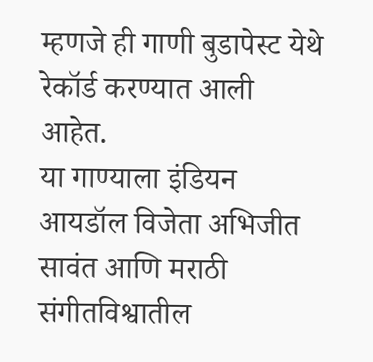म्हणजे ही गाणी बुडापेस्ट येथे रेकॉर्ड करण्यात आली आहेत.
या गाण्याला इंडियन आयडॉल विजेता अभिजीत सावंत आणि मराठी संगीतविश्वातील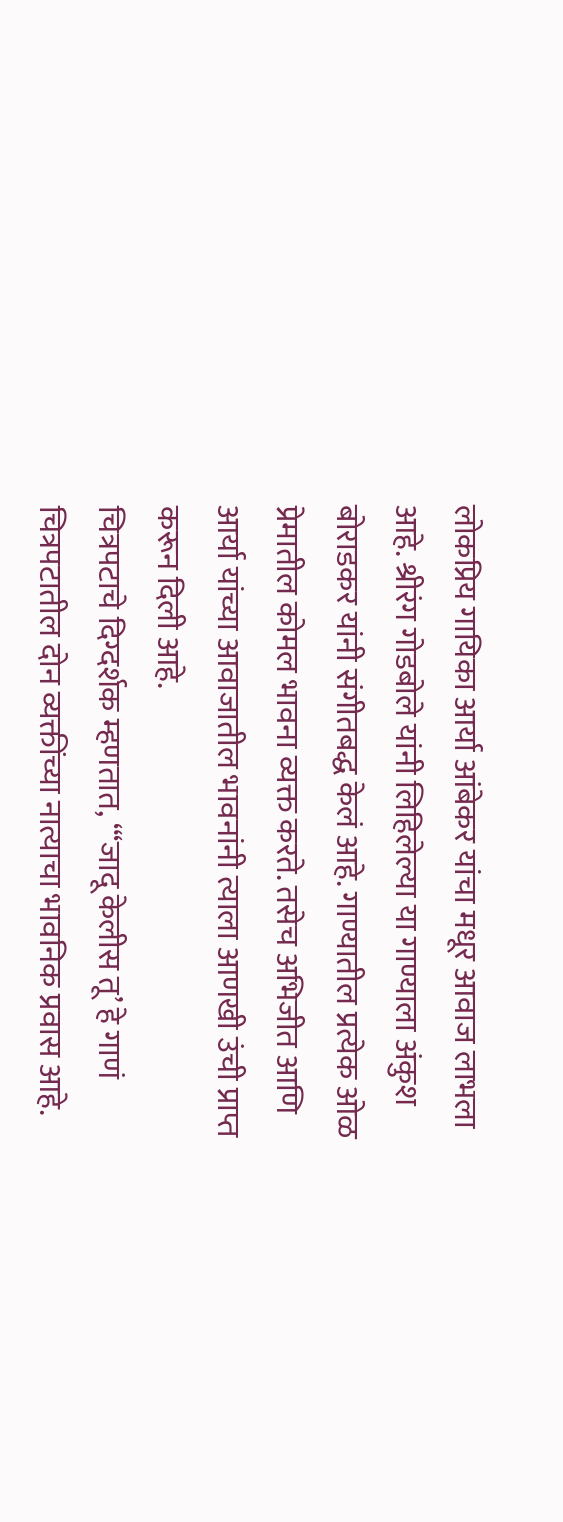लोकप्रिय गायिका आर्या आंबेकर यांचा मधूर आवाज लाभला आहे. श्रीरंग गोडबोले यांनी लिहिलेल्या या गाण्याला अंकुश बोराडकर यांनी संगीतबद्ध केलं आहे. गाण्यातील प्रत्येक ओळ प्रेमातील कोमल भावना व्यक्त करते. तसेच अभिजीत आणि आर्या यांच्या आवाजातील भावनांनी त्याला आणखी उंची प्राप्त करून दिली आहे.
चित्रपटाचे दिग्दर्शक म्हणतात, “‘जादू केलीस तू’ हे गाणं चित्रपटातील दोन व्यक्तींच्या नात्याचा भावनिक प्रवास आहे.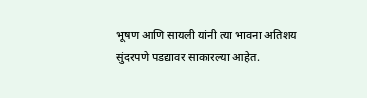भूषण आणि सायली यांनी त्या भावना अतिशय सुंदरपणे पडद्यावर साकारल्या आहेत.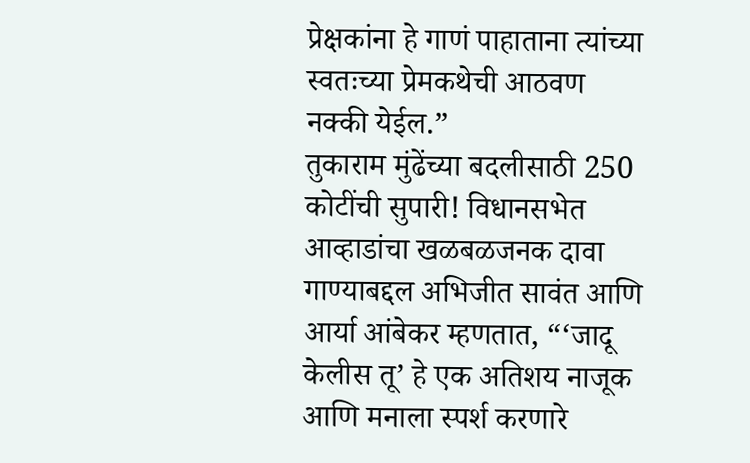प्रेक्षकांना हे गाणं पाहाताना त्यांच्या स्वतःच्या प्रेमकथेची आठवण नक्की येईल.”
तुकाराम मुंढेंच्या बदलीसाठी 250 कोटींची सुपारी! विधानसभेत आव्हाडांचा खळबळजनक दावा
गाण्याबद्दल अभिजीत सावंत आणि आर्या आंबेकर म्हणतात, “‘जादू केलीस तू’ हे एक अतिशय नाजूक आणि मनाला स्पर्श करणारे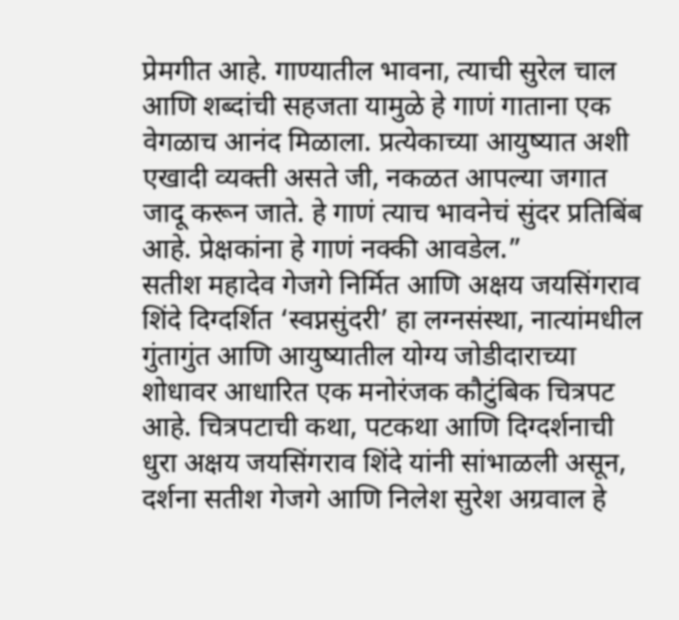प्रेमगीत आहे. गाण्यातील भावना, त्याची सुरेल चाल आणि शब्दांची सहजता यामुळे हे गाणं गाताना एक वेगळाच आनंद मिळाला. प्रत्येकाच्या आयुष्यात अशी एखादी व्यक्ती असते जी, नकळत आपल्या जगात जादू करून जाते. हे गाणं त्याच भावनेचं सुंदर प्रतिबिंब आहे. प्रेक्षकांना हे गाणं नक्की आवडेल.”
सतीश महादेव गेजगे निर्मित आणि अक्षय जयसिंगराव शिंदे दिग्दर्शित ‘स्वप्नसुंदरी’ हा लग्नसंस्था, नात्यांमधील गुंतागुंत आणि आयुष्यातील योग्य जोडीदाराच्या शोधावर आधारित एक मनोरंजक कौटुंबिक चित्रपट आहे. चित्रपटाची कथा, पटकथा आणि दिग्दर्शनाची धुरा अक्षय जयसिंगराव शिंदे यांनी सांभाळली असून, दर्शना सतीश गेजगे आणि निलेश सुरेश अग्रवाल हे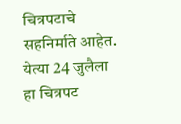चित्रपटाचे सहनिर्माते आहेत. येत्या 24 जुलैला हा चित्रपट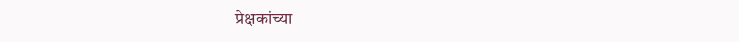प्रेक्षकांच्या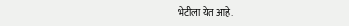भेटीला येत आहे.